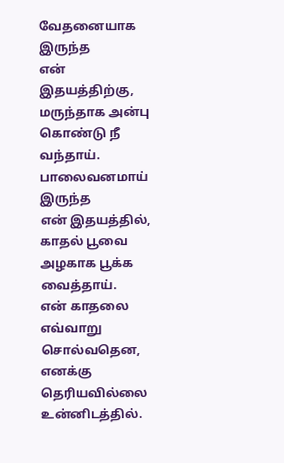வேதனையாக இருந்த
என் இதயத்திற்கு,
மருந்தாக அன்பு கொண்டு நீ வந்தாய்.
பாலைவனமாய் இருந்த
என் இதயத்தில்,
காதல் பூவை அழகாக பூக்க வைத்தாய்.
என் காதலை எவ்வாறு சொல்வதென,
எனக்கு தெரியவில்லை
உன்னிடத்தில்.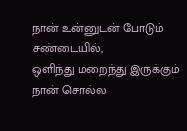நான் உன்னுடன் போடும் சண்டையில்,
ஒளிந்து மறைந்து இருக்கும்
நான் சொல்ல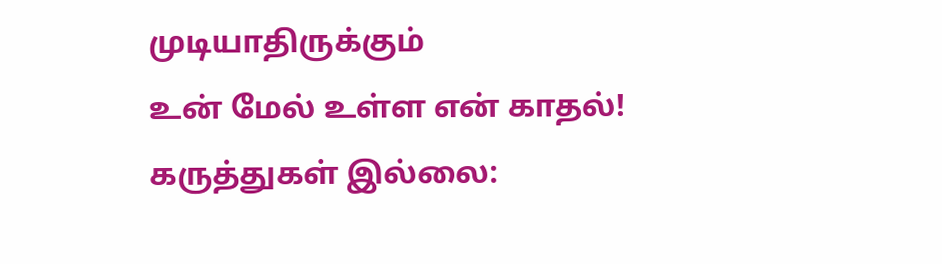முடியாதிருக்கும்
உன் மேல் உள்ள என் காதல்!
கருத்துகள் இல்லை: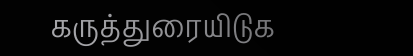கருத்துரையிடுக